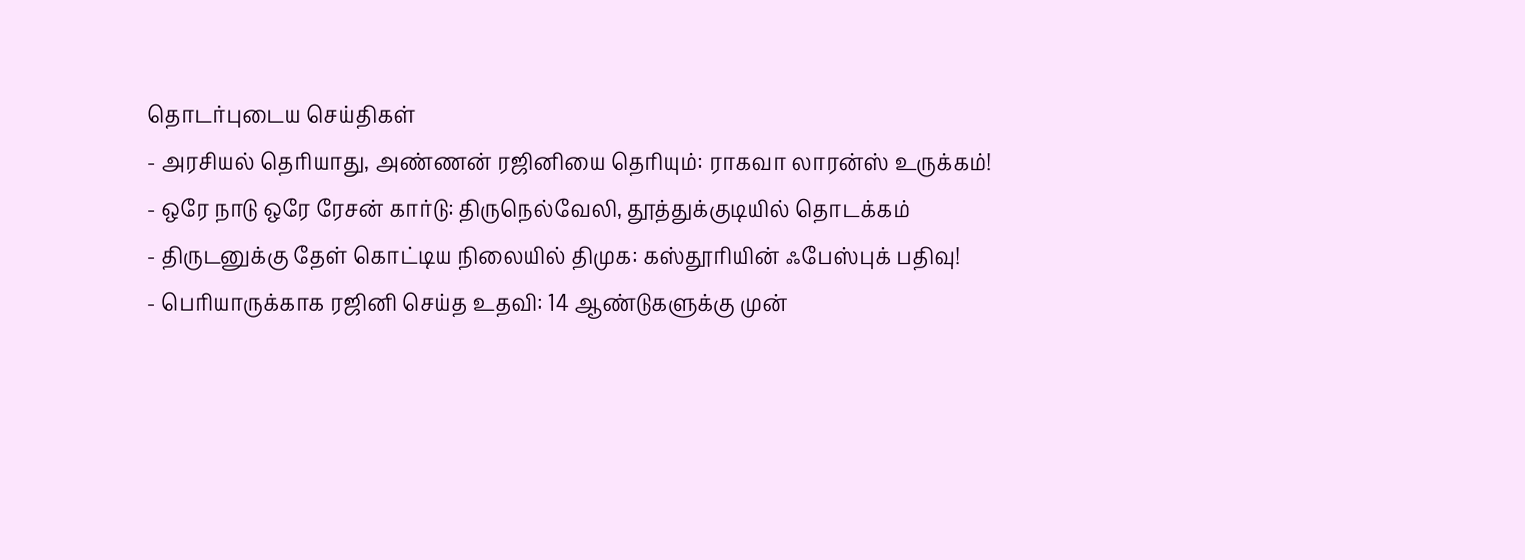தொடர்புடைய செய்திகள்
- அரசியல் தெரியாது, அண்ணன் ரஜினியை தெரியும்: ராகவா லாரன்ஸ் உருக்கம்!
- ஒரே நாடு ஒரே ரேசன் கார்டு: திருநெல்வேலி, தூத்துக்குடியில் தொடக்கம்
- திருடனுக்கு தேள் கொட்டிய நிலையில் திமுக: கஸ்தூரியின் ஃபேஸ்புக் பதிவு!
- பெரியாருக்காக ரஜினி செய்த உதவி: 14 ஆண்டுகளுக்கு முன்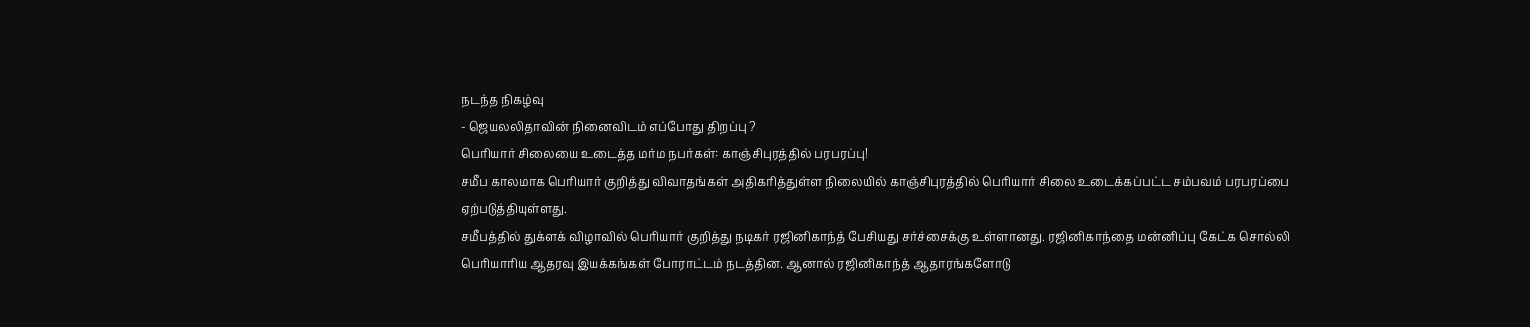நடந்த நிகழ்வு
- ஜெயலலிதாவின் நினைவிடம் எப்போது திறப்பு ?
பெரியார் சிலையை உடைத்த மர்ம நபர்கள்: காஞ்சிபுரத்தில் பரபரப்பு!
சமீப காலமாக பெரியார் குறித்து விவாதங்கள் அதிகரித்துள்ள நிலையில் காஞ்சிபுரத்தில் பெரியார் சிலை உடைக்கப்பட்ட சம்பவம் பரபரப்பை ஏற்படுத்தியுள்ளது.
சமீபத்தில் துக்ளக் விழாவில் பெரியார் குறித்து நடிகர் ரஜினிகாந்த் பேசியது சர்ச்சைக்கு உள்ளானது. ரஜினிகாந்தை மன்னிப்பு கேட்க சொல்லி பெரியாரிய ஆதரவு இயக்கங்கள் போராட்டம் நடத்தின. ஆனால் ரஜினிகாந்த் ஆதாரங்களோடு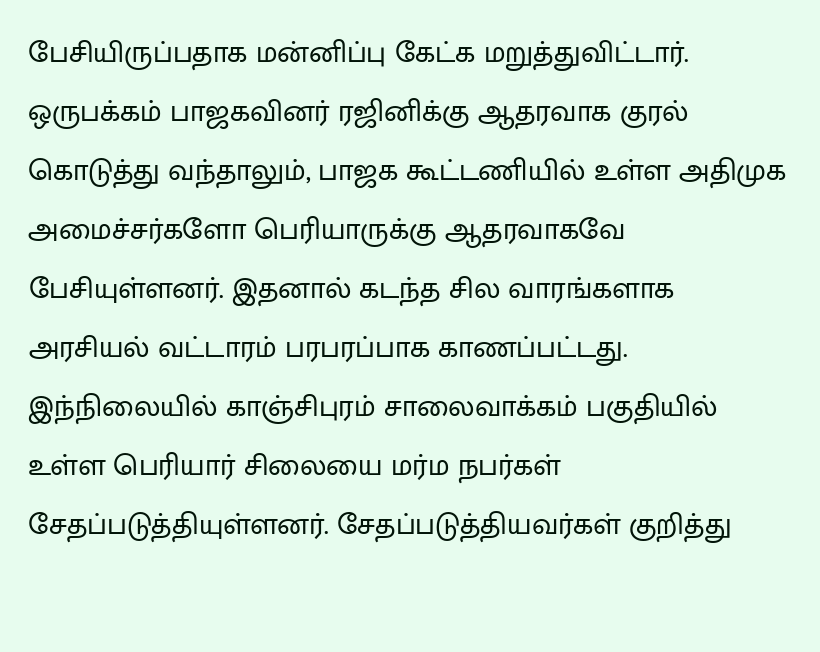பேசியிருப்பதாக மன்னிப்பு கேட்க மறுத்துவிட்டார்.
ஒருபக்கம் பாஜகவினர் ரஜினிக்கு ஆதரவாக குரல் கொடுத்து வந்தாலும், பாஜக கூட்டணியில் உள்ள அதிமுக அமைச்சர்களோ பெரியாருக்கு ஆதரவாகவே பேசியுள்ளனர். இதனால் கடந்த சில வாரங்களாக அரசியல் வட்டாரம் பரபரப்பாக காணப்பட்டது. இந்நிலையில் காஞ்சிபுரம் சாலைவாக்கம் பகுதியில் உள்ள பெரியார் சிலையை மர்ம நபர்கள் சேதப்படுத்தியுள்ளனர். சேதப்படுத்தியவர்கள் குறித்து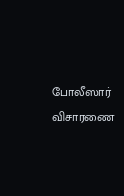போலீஸார் விசாரணை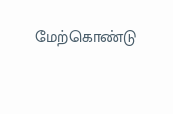மேற்கொண்டு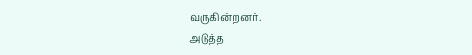வருகின்றனர்.
அடுத்த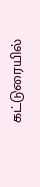கட்டுரையில்